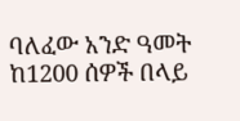ባለፈው አንድ ዓመት ከ1200 ሰዎች በላይ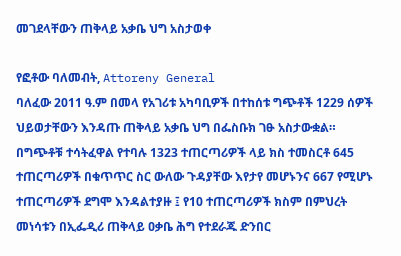መገደላቸውን ጠቅላይ አቃቤ ህግ አስታወቀ

የፎቶው ባለመብት, Attoreny General
ባለፈው 2011 ዓ.ም በመላ የአገሪቱ አካባቢዎች በተከሰቱ ግጭቶች 1229 ሰዎች ህይወታቸውን እንዳጡ ጠቅላይ አቃቤ ህግ በፌስቡክ ገፁ አስታውቋል።
በግጭቶቹ ተሳትፈዋል የተባሉ 1323 ተጠርጣሪዎች ላይ ክስ ተመስርቶ 645 ተጠርጣሪዎች በቁጥጥር ስር ውለው ጉዳያቸው እየታየ መሆኑንና 667 የሚሆኑ ተጠርጣሪዎች ደግሞ እንዳልተያዙ ፤ የ10 ተጠርጣሪዎች ክስም በምህረት መነሳቱን በኢፌዲሪ ጠቅላይ ዐቃቤ ሕግ የተደራጁ ድንበር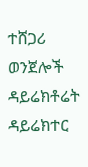ተሸጋሪ ወንጀሎች ዳይሬክቶሬት ዳይሬክተር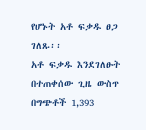የሆኑት አቶ ፍቃዱ ፀጋ ገለጹ፡፡
አቶ ፍቃዱ እንደገለፁት በተጠቀሰው ጊዜ ውስጥ በግጭቶች 1,393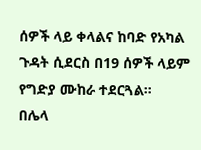ሰዎች ላይ ቀላልና ከባድ የአካል ጉዳት ሲደርስ በ19 ሰዎች ላይም የግድያ ሙከራ ተደርጓል።
በሌላ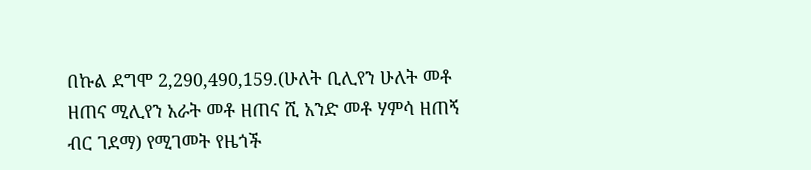በኩል ደግሞ 2,290,490,159.(ሁለት ቢሊየን ሁለት መቶ ዘጠና ሚሊየን አራት መቶ ዘጠና ሺ አንድ መቶ ሃምሳ ዘጠኝ ብር ገደማ) የሚገመት የዜጎች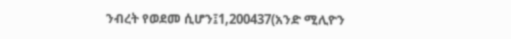ንብረት የወደመ ሲሆን፤1,200437(አንድ ሚሊዮን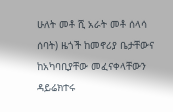ሁለት መቶ ሺ አራት መቶ ሰላሳ ሰባት) ዜጎች ከመኖሪያ ቤታቸውና ከአካባቢያቸው መፈናቀላቸውን ዳይሬክተሩ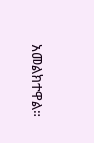አመልክተዋል።